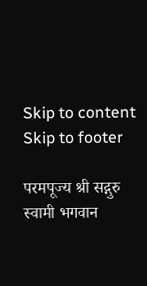Skip to content Skip to footer

परमपूज्य श्री सद्गुरु स्वामी भगवान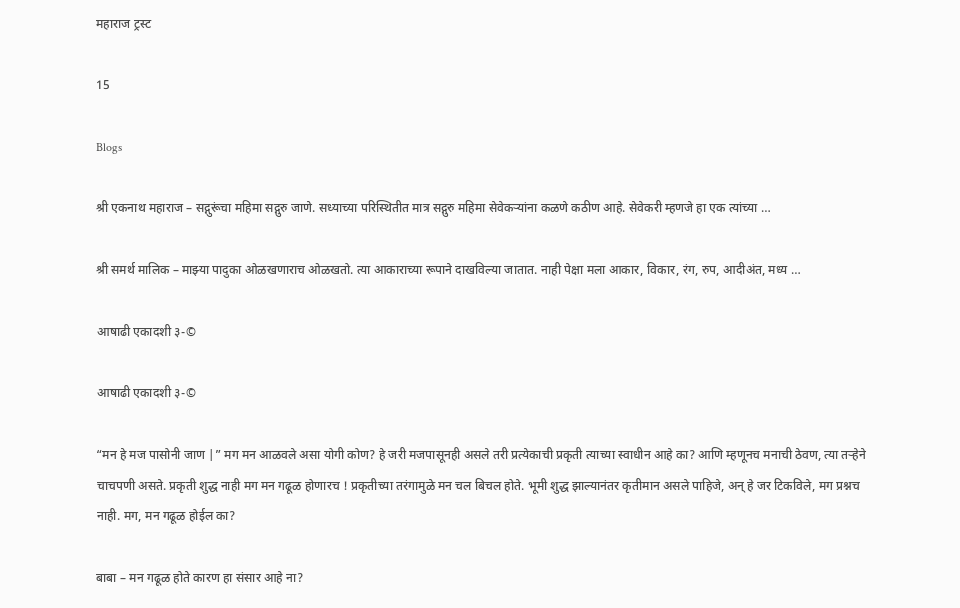महाराज ट्रस्ट

15

Blogs

श्री एकनाथ महाराज – सद्गुरूंचा महिमा सद्गुरु जाणे. सध्याच्या परिस्थितीत मात्र सद्गुरु महिमा सेवेकर्‍यांना कळणे कठीण आहे. सेवेकरी म्हणजे हा एक त्यांच्या …

श्री समर्थ मालिक – माझ्या पादुका ओळखणाराच ओळखतो. त्या आकाराच्या रूपाने दाखविल्या जातात. नाही पेक्षा मला आकार, विकार, रंग, रुप, आदीअंत, मध्य …

आषाढी एकादशी ३-©

आषाढी एकादशी ३-©

“मन हे मज पासोनी जाण |” मग मन आळवले असा योगी कोण? हे जरी मजपासूनही असले तरी प्रत्येकाची प्रकृती त्याच्या स्वाधीन आहे का? आणि म्हणूनच मनाची ठेवण, त्या तऱ्हेने चाचपणी असते. प्रकृती शुद्ध नाही मग मन गढूळ होणारच ! प्रकृतीच्या तरंगामुळे मन चल बिचल होते. भूमी शुद्ध झाल्यानंतर कृतीमान असले पाहिजे, अन् हे जर टिकविले, मग प्रश्नच नाही. मग, मन गढूळ होईल का?

बाबा – मन गढूळ होते कारण हा संसार आहे ना?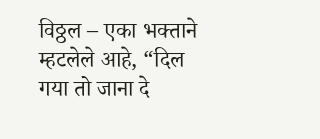विठ्ठल – एका भक्ताने म्हटलेले आहे, “दिल गया तो जाना दे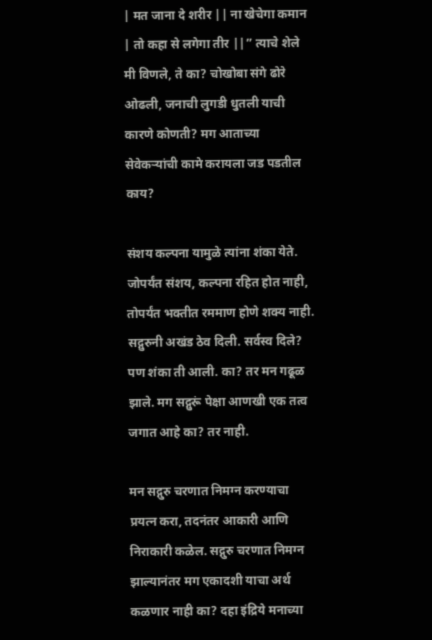| मत जाना दे शरीर || ना खेचेगा कमान | तो कहा से लगेगा तीर ||” त्याचे शेले मी विणले, ते का? चोखोबा संगे ढोरे ओढली, जनाची लुगडी धुतली याची कारणे कोणती? मग आताच्या सेवेकऱ्यांची कामे करायला जड पडतील काय?

संशय कल्पना यामुळे त्यांना शंका येते. जोपर्यंत संशय, कल्पना रहित होत नाही, तोपर्यंत भक्तीत रममाण होणे शक्य नाही. सद्गुरुनी अखंड ठेव दिली. सर्वस्व दिले? पण शंका ती आली. का? तर मन गढूळ झाले. मग सद्गुरूं पेक्षा आणखी एक तत्व जगात आहे का? तर नाही.

मन सद्गुरु चरणात निमग्न करण्याचा प्रयत्न करा, तदनंतर आकारी आणि निराकारी कळेल. सद्गुरु चरणात निमग्न झाल्यानंतर मग एकादशी याचा अर्थ कळणार नाही का? दहा इंद्रिये मनाच्या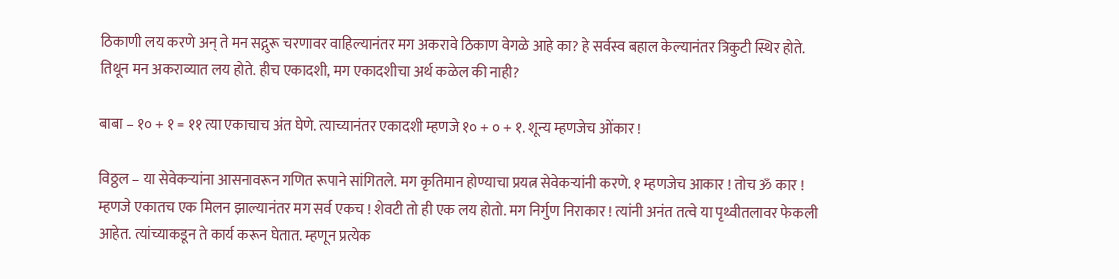ठिकाणी लय करणे अन् ते मन सद्गुरू चरणावर वाहिल्यानंतर मग अकरावे ठिकाण वेगळे आहे का? हे सर्वस्व बहाल केल्यानंतर त्रिकुटी स्थिर होते. तिथून मन अकराव्यात लय होते. हीच एकादशी, मग एकादशीचा अर्थ कळेल की नाही?

बाबा – १० + १ = ११ त्या एकाचाच अंत घेणे. त्याच्यानंतर एकादशी म्हणजे १० + ० + १. शून्य म्हणजेच ओंकार !

विठ्ठल – या सेवेकऱ्यांना आसनावरून गणित रूपाने सांगितले. मग कृतिमान होण्याचा प्रयत्न सेवेकर्‍यांनी करणे. १ म्हणजेच आकार ! तोच ॐ कार ! म्हणजे एकातच एक मिलन झाल्यानंतर मग सर्व एकच ! शेवटी तो ही एक लय होतो. मग निर्गुण निराकार ! त्यांनी अनंत तत्वे या पृथ्वीतलावर फेकली आहेत. त्यांच्याकडून ते कार्य करून घेतात. म्हणून प्रत्येक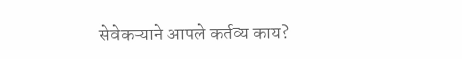सेवेकऱ्याने आपले कर्तव्य काय?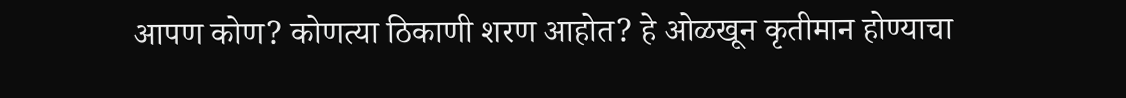आपण कोण? कोणत्या ठिकाणी शरण आहोत? हे ओळखून कृतीमान होण्याचा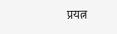प्रयत्न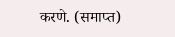करणे. (समाप्त)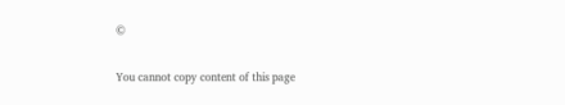©

You cannot copy content of this page